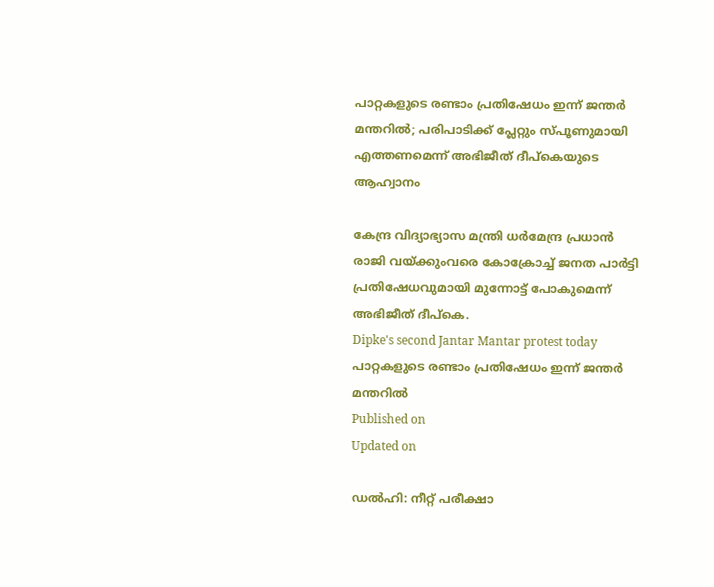പാറ്റകളുടെ രണ്ടാം പ്രതിഷേധം ഇന്ന് ജന്തർ മന്തറിൽ; പരിപാടിക്ക് പ്ലേറ്റും സ്പൂണുമായി എത്തണമെന്ന് അഭിജീത് ദീപ്കെയുടെ ആഹ്വാനം

കേന്ദ്ര വിദ്യാഭ്യാസ മന്ത്രി ധര്‍മേന്ദ്ര പ്രധാൻ രാജി വയ്ക്കുംവരെ കോക്രോച്ച് ജനത പാർട്ടി പ്രതിഷേധവുമായി മുന്നോട്ട് പോകുമെന്ന് അഭിജീത് ദീപ്കെ.
Dipke's second Jantar Mantar protest today
പാറ്റകളുടെ രണ്ടാം പ്രതിഷേധം ഇന്ന് ജന്തർ മന്തറിൽ
Published on
Updated on

ഡൽഹി: നീറ്റ് പരീക്ഷാ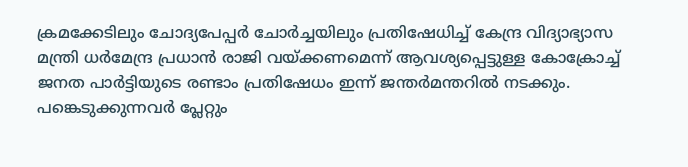ക്രമക്കേടിലും ചോദ്യപേപ്പര്‍ ചോര്‍ച്ചയിലും പ്രതിഷേധിച്ച് കേന്ദ്ര വിദ്യാഭ്യാസ മന്ത്രി ധര്‍മേന്ദ്ര പ്രധാൻ രാജി വയ്ക്കണമെന്ന് ആവശ്യപ്പെട്ടുള്ള കോക്രോച്ച് ജനത പാർട്ടിയുടെ രണ്ടാം പ്രതിഷേധം ഇന്ന് ജന്തർമന്തറിൽ നടക്കും. പങ്കെടുക്കുന്നവർ പ്ലേറ്റും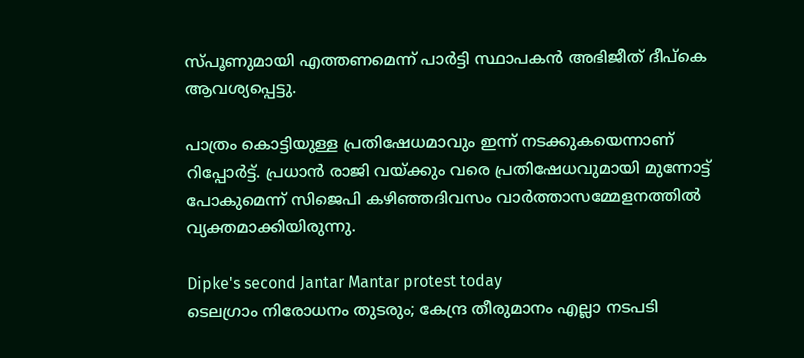സ്പൂണുമായി എത്തണമെന്ന് പാർട്ടി സ്ഥാപകൻ അഭിജീത് ദീപ്കെ ആവശ്യപ്പെട്ടു.

പാത്രം കൊട്ടിയുള്ള പ്രതിഷേധമാവും ഇന്ന് നടക്കുകയെന്നാണ് റിപ്പോർട്ട്. പ്രധാൻ രാജി വയ്ക്കും വരെ പ്രതിഷേധവുമായി മുന്നോട്ട് പോകുമെന്ന് സിജെപി കഴിഞ്ഞദിവസം വാർത്താസമ്മേളനത്തിൽ വ്യക്തമാക്കിയിരുന്നു.

Dipke's second Jantar Mantar protest today
ടെലഗ്രാം നിരോധനം തുടരും; കേന്ദ്ര തീരുമാനം എല്ലാ നടപടി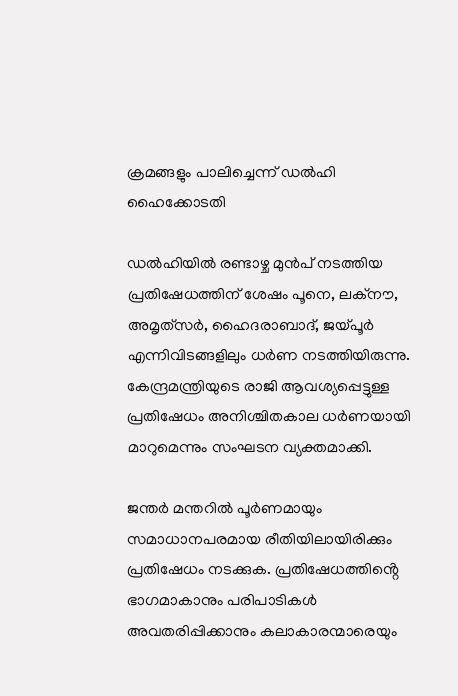ക്രമങ്ങളും പാലിച്ചെന്ന് ഡൽഹി ഹൈക്കോടതി

ഡല്‍ഹിയില്‍ രണ്ടാഴ്ച മുന്‍പ് നടത്തിയ പ്രതിഷേധത്തിന് ശേഷം പൂനെ, ലക്‌നൗ, അമൃത്‌സര്‍, ഹൈദരാബാദ്, ജയ്‌പൂർ എന്നിവിടങ്ങളിലും ധര്‍ണ നടത്തിയിരുന്നു. കേന്ദ്രമന്ത്രിയുടെ രാജി ആവശ്യപ്പെട്ടുള്ള പ്രതിഷേധം അനിശ്ചിതകാല ധര്‍ണയായി മാറുമെന്നും സംഘടന വ്യക്തമാക്കി.

ജന്തര്‍ മന്തറില്‍ പൂര്‍ണമായും സമാധാനപരമായ രീതിയിലായിരിക്കും പ്രതിഷേധം നടക്കുക. പ്രതിഷേധത്തിൻ്റെ ഭാഗമാകാനും പരിപാടികള്‍ അവതരിപ്പിക്കാനും കലാകാരന്മാരെയും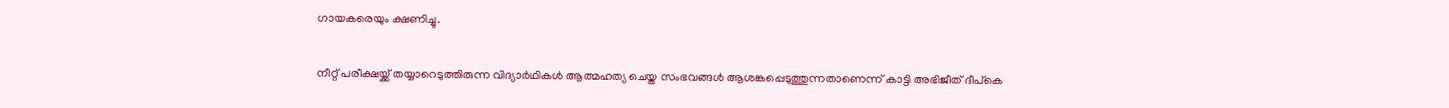ഗായകരെയും ക്ഷണിച്ചു.

നീറ്റ് പരീക്ഷയ്ക്ക് തയ്യാറെടുത്തിരുന്ന വിദ്യാര്‍ഥികള്‍ ആത്മഹത്യ ചെയ്ത സംഭവങ്ങള്‍ ആശങ്കപ്പെടുത്തുന്നതാണെന്ന് കാട്ടി അഭിജീത് ദീപ്കെ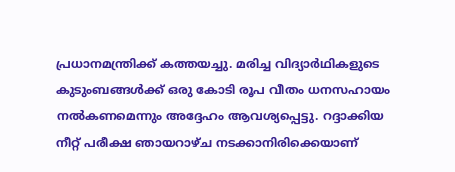പ്രധാനമന്ത്രിക്ക് കത്തയച്ചു. മരിച്ച വിദ്യാര്‍ഥികളുടെ കുടുംബങ്ങള്‍ക്ക് ഒരു കോടി രൂപ വീതം ധനസഹായം നല്‍കണമെന്നും അദ്ദേഹം ആവശ്യപ്പെട്ടു. റദ്ദാക്കിയ നീറ്റ് പരീക്ഷ ഞായറാഴ്ച നടക്കാനിരിക്കെയാണ്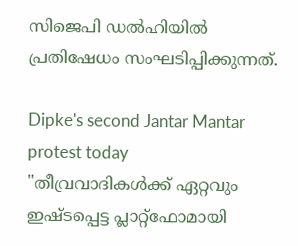സിജെപി ഡൽഹിയിൽ പ്രതിഷേധം സംഘടിപ്പിക്കുന്നത്.

Dipke's second Jantar Mantar protest today
"തീവ്രവാദികൾക്ക് ഏറ്റവും ഇഷ്ടപ്പെട്ട പ്ലാറ്റ്ഫോമായി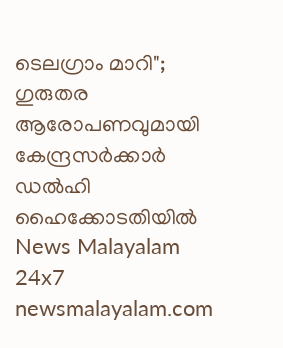ടെലഗ്രാം മാറി"; ഗുരുതര ആരോപണവുമായി കേന്ദ്രസർക്കാർ ഡൽഹി ഹൈക്കോടതിയിൽ
News Malayalam 24x7
newsmalayalam.com